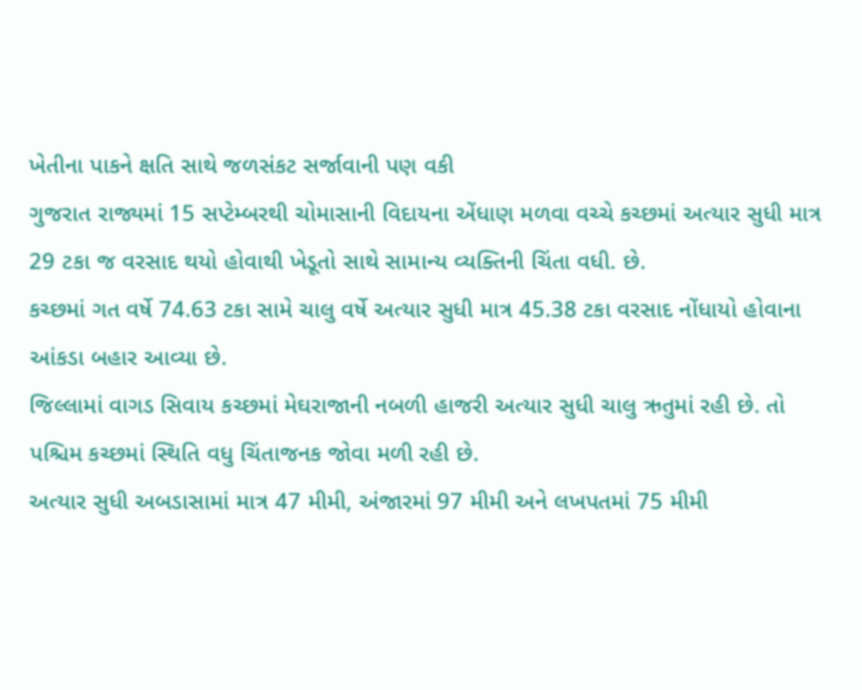ખેતીના પાકને ક્ષતિ સાથે જળસંકટ સર્જાવાની પણ વકી
ગુજરાત રાજ્યમાં 15 સપ્ટેમ્બરથી ચોમાસાની વિદાયના એંધાણ મળવા વચ્ચે કચ્છમાં અત્યાર સુધી માત્ર 29 ટકા જ વરસાદ થયો હોવાથી ખેડૂતો સાથે સામાન્ય વ્યક્તિની ચિંતા વધી. છે.
કચ્છમાં ગત વર્ષે 74.63 ટકા સામે ચાલુ વર્ષે અત્યાર સુધી માત્ર 45.38 ટકા વરસાદ નોંધાયો હોવાના આંકડા બહાર આવ્યા છે.
જિલ્લામાં વાગડ સિવાય કચ્છમાં મેઘરાજાની નબળી હાજરી અત્યાર સુધી ચાલુ ઋતુમાં રહી છે. તો પશ્ચિમ કચ્છમાં સ્થિતિ વધુ ચિંતાજનક જોવા મળી રહી છે.
અત્યાર સુધી અબડાસામાં માત્ર 47 મીમી, અંજારમાં 97 મીમી અને લખપતમાં 75 મીમી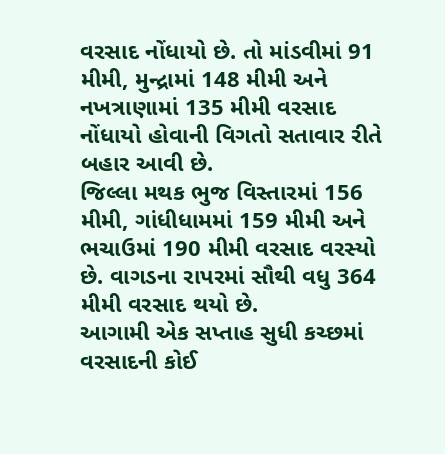વરસાદ નોંધાયો છે. તો માંડવીમાં 91 મીમી, મુન્દ્રામાં 148 મીમી અને નખત્રાણામાં 135 મીમી વરસાદ નોંધાયો હોવાની વિગતો સતાવાર રીતે બહાર આવી છે.
જિલ્લા મથક ભુજ વિસ્તારમાં 156 મીમી, ગાંધીધામમાં 159 મીમી અને ભચાઉમાં 190 મીમી વરસાદ વરસ્યો છે. વાગડના રાપરમાં સૌથી વધુ 364 મીમી વરસાદ થયો છે.
આગામી એક સપ્તાહ સુધી કચ્છમાં વરસાદની કોઈ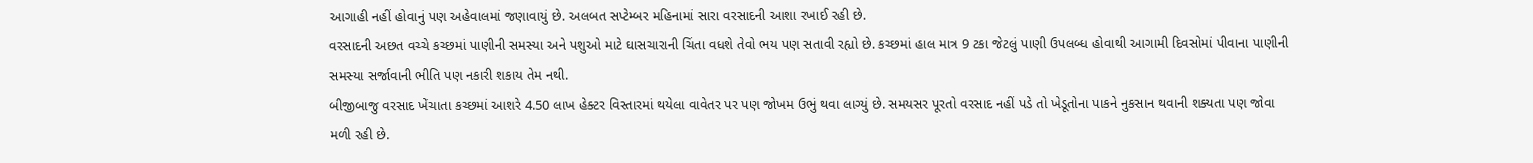આગાહી નહીં હોવાનું પણ અહેવાલમાં જણાવાયું છે. અલબત સપ્ટેમ્બર મહિનામાં સારા વરસાદની આશા રખાઈ રહી છે.
વરસાદની અછત વચ્ચે કચ્છમાં પાણીની સમસ્યા અને પશુઓ માટે ઘાસચારાની ચિંતા વધશે તેવો ભય પણ સતાવી રહ્યો છે. કચ્છમાં હાલ માત્ર 9 ટકા જેટલું પાણી ઉપલબ્ધ હોવાથી આગામી દિવસોમાં પીવાના પાણીની સમસ્યા સર્જાવાની ભીતિ પણ નકારી શકાય તેમ નથી.
બીજીબાજુ વરસાદ ખેંચાતા કચ્છમાં આશરે 4.50 લાખ હેક્ટર વિસ્તારમાં થયેલા વાવેતર પર પણ જોખમ ઉભું થવા લાગ્યું છે. સમયસર પૂરતો વરસાદ નહીં પડે તો ખેડૂતોના પાકને નુકસાન થવાની શક્યતા પણ જોવા મળી રહી છે.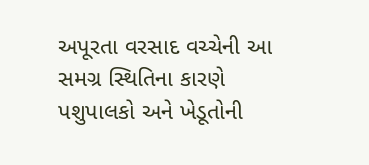અપૂરતા વરસાદ વચ્ચેની આ સમગ્ર સ્થિતિના કારણે પશુપાલકો અને ખેડૂતોની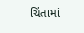ચિંતામાં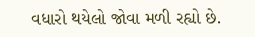વધારો થયેલો જોવા મળી રહ્યો છે.